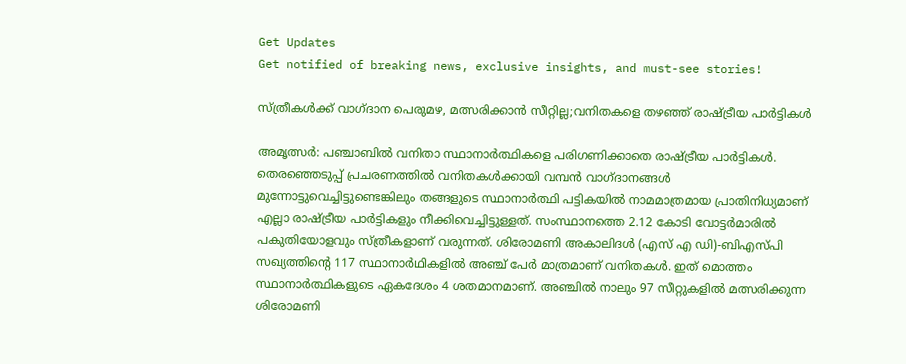Get Updates
Get notified of breaking news, exclusive insights, and must-see stories!

സ്ത്രീകള്‍ക്ക് വാഗ്ദാന പെരുമഴ, മത്സരിക്കാന്‍ സീറ്റില്ല;വനിതകളെ തഴഞ്ഞ് രാഷ്ട്രീയ പാര്‍ട്ടികള്‍

അമൃത്സര്‍: പഞ്ചാബില്‍ വനിതാ സ്ഥാനാര്‍ത്ഥികളെ പരിഗണിക്കാതെ രാഷ്ട്രീയ പാര്‍ട്ടികള്‍. തെരഞ്ഞെടുപ്പ് പ്രചരണത്തില്‍ വനിതകള്‍ക്കായി വമ്പന്‍ വാഗ്ദാനങ്ങള്‍ മുന്നോട്ടുവെച്ചിട്ടുണ്ടെങ്കിലും തങ്ങളുടെ സ്ഥാനാര്‍ത്ഥി പട്ടികയില്‍ നാമമാത്രമായ പ്രാതിനിധ്യമാണ് എല്ലാ രാഷ്ട്രീയ പാര്‍ട്ടികളും നീക്കിവെച്ചിട്ടുള്ളത്. സംസ്ഥാനത്തെ 2.12 കോടി വോട്ടര്‍മാരില്‍ പകുതിയോളവും സ്ത്രീകളാണ് വരുന്നത്. ശിരോമണി അകാലിദള്‍ (എസ് എ ഡി)-ബിഎസ്പി സഖ്യത്തിന്റെ 117 സ്ഥാനാര്‍ഥികളില്‍ അഞ്ച് പേര്‍ മാത്രമാണ് വനിതകള്‍. ഇത് മൊത്തം സ്ഥാനാര്‍ത്ഥികളുടെ ഏകദേശം 4 ശതമാനമാണ്. അഞ്ചില്‍ നാലും 97 സീറ്റുകളില്‍ മത്സരിക്കുന്ന ശിരോമണി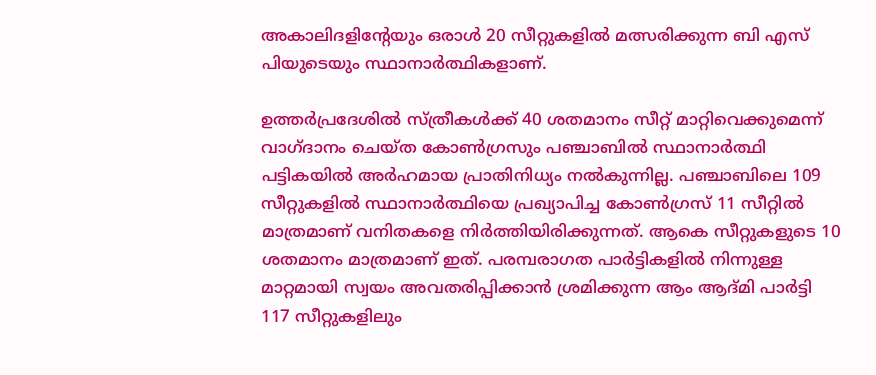അകാലിദളിന്റേയും ഒരാള്‍ 20 സീറ്റുകളില്‍ മത്സരിക്കുന്ന ബി എസ് പിയുടെയും സ്ഥാനാര്‍ത്ഥികളാണ്.

ഉത്തര്‍പ്രദേശില്‍ സ്ത്രീകള്‍ക്ക് 40 ശതമാനം സീറ്റ് മാറ്റിവെക്കുമെന്ന് വാഗ്ദാനം ചെയ്ത കോണ്‍ഗ്രസും പഞ്ചാബില്‍ സ്ഥാനാര്‍ത്ഥി പട്ടികയില്‍ അര്‍ഹമായ പ്രാതിനിധ്യം നല്‍കുന്നില്ല. പഞ്ചാബിലെ 109 സീറ്റുകളില്‍ സ്ഥാനാര്‍ത്ഥിയെ പ്രഖ്യാപിച്ച കോണ്‍ഗ്രസ് 11 സീറ്റില്‍ മാത്രമാണ് വനിതകളെ നിര്‍ത്തിയിരിക്കുന്നത്. ആകെ സീറ്റുകളുടെ 10 ശതമാനം മാത്രമാണ് ഇത്. പരമ്പരാഗത പാര്‍ട്ടികളില്‍ നിന്നുള്ള മാറ്റമായി സ്വയം അവതരിപ്പിക്കാന്‍ ശ്രമിക്കുന്ന ആം ആദ്മി പാര്‍ട്ടി 117 സീറ്റുകളിലും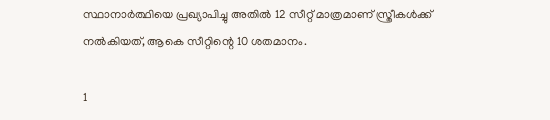സ്ഥാനാര്‍ത്ഥിയെ പ്രഖ്യാപിച്ചു അതില്‍ 12 സീറ്റ് മാത്രമാണ് സ്ത്രീകള്‍ക്ക് നല്‍കിയത്, ആകെ സീറ്റിന്റെ 10 ശതമാനം.

1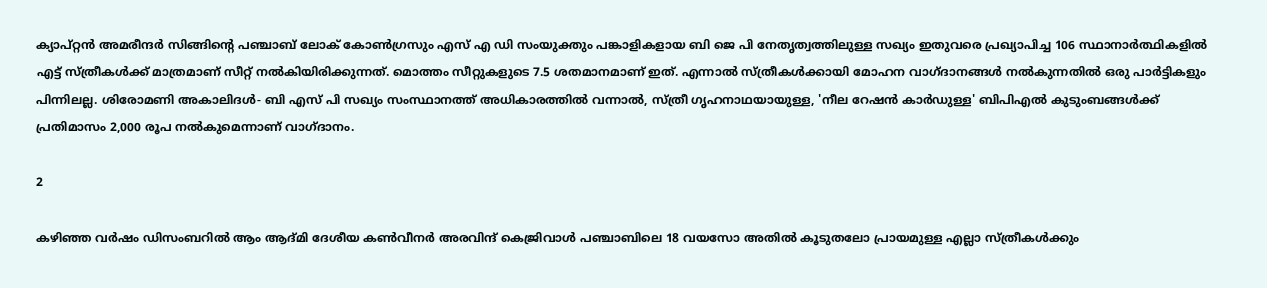ക്യാപ്റ്റന്‍ അമരീന്ദര്‍ സിങ്ങിന്റെ പഞ്ചാബ് ലോക് കോണ്‍ഗ്രസും എസ് എ ഡി സംയുക്തും പങ്കാളികളായ ബി ജെ പി നേതൃത്വത്തിലുള്ള സഖ്യം ഇതുവരെ പ്രഖ്യാപിച്ച 106 സ്ഥാനാര്‍ത്ഥികളില്‍ എട്ട് സ്ത്രീകള്‍ക്ക് മാത്രമാണ് സീറ്റ് നല്‍കിയിരിക്കുന്നത്. മൊത്തം സീറ്റുകളുടെ 7.5 ശതമാനമാണ് ഇത്. എന്നാല്‍ സ്ത്രീകള്‍ക്കായി മോഹന വാഗ്ദാനങ്ങള്‍ നല്‍കുന്നതില്‍ ഒരു പാര്‍ട്ടികളും പിന്നിലല്ല. ശിരോമണി അകാലിദള്‍- ബി എസ് പി സഖ്യം സംസ്ഥാനത്ത് അധികാരത്തില്‍ വന്നാല്‍, സ്ത്രീ ഗൃഹനാഥയായുള്ള, 'നീല റേഷന്‍ കാര്‍ഡുള്ള' ബിപിഎല്‍ കുടുംബങ്ങള്‍ക്ക് പ്രതിമാസം 2,000 രൂപ നല്‍കുമെന്നാണ് വാഗ്ദാനം.

2

കഴിഞ്ഞ വര്‍ഷം ഡിസംബറില്‍ ആം ആദ്മി ദേശീയ കണ്‍വീനര്‍ അരവിന്ദ് കെജ്രിവാള്‍ പഞ്ചാബിലെ 18 വയസോ അതില്‍ കൂടുതലോ പ്രായമുള്ള എല്ലാ സ്ത്രീകള്‍ക്കും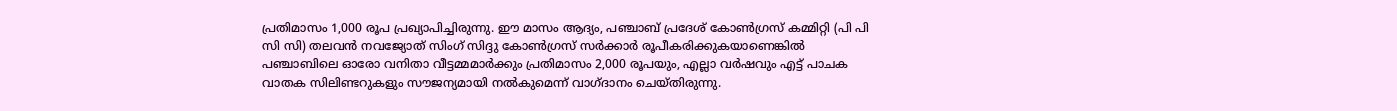പ്രതിമാസം 1,000 രൂപ പ്രഖ്യാപിച്ചിരുന്നു. ഈ മാസം ആദ്യം, പഞ്ചാബ് പ്രദേശ് കോണ്‍ഗ്രസ് കമ്മിറ്റി (പി പി സി സി) തലവന്‍ നവജ്യോത് സിംഗ് സിദ്ദു കോണ്‍ഗ്രസ് സര്‍ക്കാര്‍ രൂപീകരിക്കുകയാണെങ്കില്‍ പഞ്ചാബിലെ ഓരോ വനിതാ വീട്ടമ്മമാര്‍ക്കും പ്രതിമാസം 2,000 രൂപയും, എല്ലാ വര്‍ഷവും എട്ട് പാചക വാതക സിലിണ്ടറുകളും സൗജന്യമായി നല്‍കുമെന്ന് വാഗ്ദാനം ചെയ്തിരുന്നു.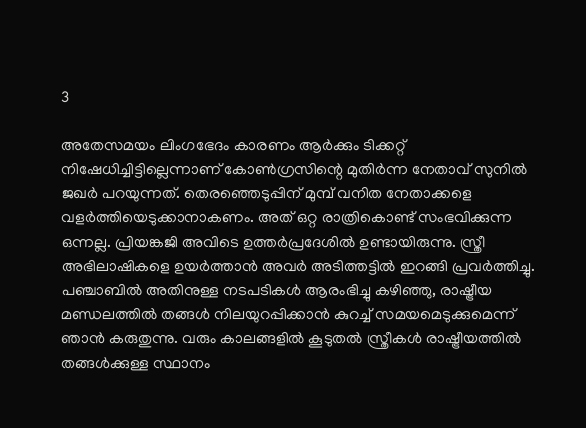3

അതേസമയം ലിംഗഭേദം കാരണം ആര്‍ക്കും ടിക്കറ്റ് നിഷേധിച്ചിട്ടില്ലെന്നാണ് കോണ്‍ഗ്രസിന്റെ മുതിര്‍ന്ന നേതാവ് സുനില്‍ ജഖര്‍ പറയുന്നത്. തെരഞ്ഞെടുപ്പിന് മുമ്പ് വനിത നേതാക്കളെ വളര്‍ത്തിയെടുക്കാനാകണം. അത് ഒറ്റ രാത്രികൊണ്ട് സംഭവിക്കുന്ന ഒന്നല്ല. പ്രിയങ്കജി അവിടെ ഉത്തര്‍പ്രദേശില്‍ ഉണ്ടായിരുന്നു. സ്ത്രീ അഭിലാഷികളെ ഉയര്‍ത്താന്‍ അവര്‍ അടിത്തട്ടില്‍ ഇറങ്ങി പ്രവര്‍ത്തിച്ചു. പഞ്ചാബില്‍ അതിനുള്ള നടപടികള്‍ ആരംഭിച്ചു കഴിഞ്ഞു, രാഷ്ട്രീയ മണ്ഡലത്തില്‍ തങ്ങള്‍ നിലയുറപ്പിക്കാന്‍ കുറച്ച് സമയമെടുക്കുമെന്ന് ഞാന്‍ കരുതുന്നു. വരും കാലങ്ങളില്‍ കൂടുതല്‍ സ്ത്രീകള്‍ രാഷ്ട്രീയത്തില്‍ തങ്ങള്‍ക്കുള്ള സ്ഥാനം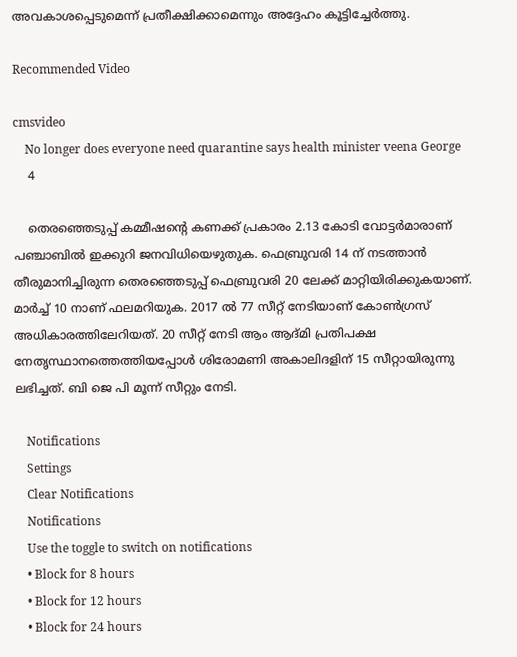അവകാശപ്പെടുമെന്ന് പ്രതീക്ഷിക്കാമെന്നും അദ്ദേഹം കൂട്ടിച്ചേര്‍ത്തു.

Recommended Video

cmsvideo
    No longer does everyone need quarantine says health minister veena George
    4

    തെരഞ്ഞെടുപ്പ് കമ്മീഷന്റെ കണക്ക് പ്രകാരം 2.13 കോടി വോട്ടര്‍മാരാണ് പഞ്ചാബില്‍ ഇക്കുറി ജനവിധിയെഴുതുക. ഫെബ്രുവരി 14 ന് നടത്താന്‍ തീരുമാനിച്ചിരുന്ന തെരഞ്ഞെടുപ്പ് ഫെബ്രുവരി 20 ലേക്ക് മാറ്റിയിരിക്കുകയാണ്. മാര്‍ച്ച് 10 നാണ് ഫലമറിയുക. 2017 ല്‍ 77 സീറ്റ് നേടിയാണ് കോണ്‍ഗ്രസ് അധികാരത്തിലേറിയത്. 20 സീറ്റ് നേടി ആം ആദ്മി പ്രതിപക്ഷ നേതൃസ്ഥാനത്തെത്തിയപ്പോള്‍ ശിരോമണി അകാലിദളിന് 15 സീറ്റായിരുന്നു ലഭിച്ചത്. ബി ജെ പി മൂന്ന് സീറ്റും നേടി.

    Notifications
    Settings
    Clear Notifications
    Notifications
    Use the toggle to switch on notifications
    • Block for 8 hours
    • Block for 12 hours
    • Block for 24 hours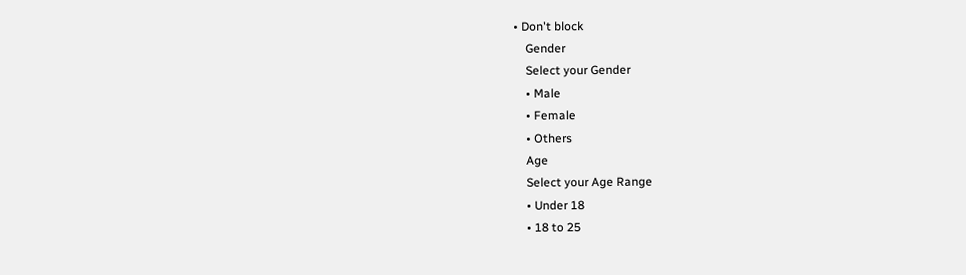• Don't block
    Gender
    Select your Gender
    • Male
    • Female
    • Others
    Age
    Select your Age Range
    • Under 18
    • 18 to 25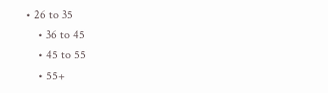• 26 to 35
    • 36 to 45
    • 45 to 55
    • 55+